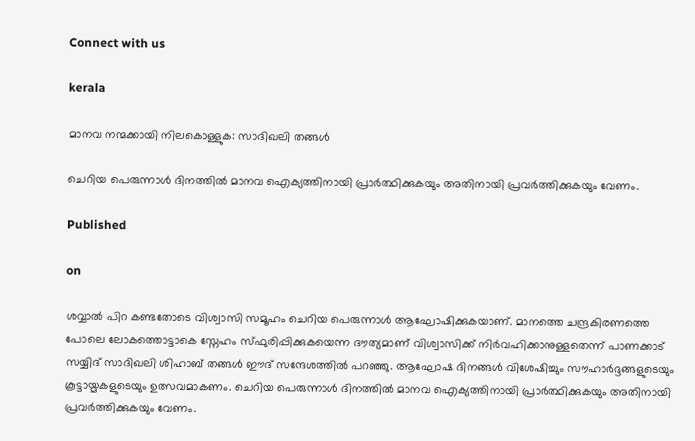Connect with us

kerala

മാനവ നന്മക്കായി നിലകൊള്ളുക: സാദിഖലി തങ്ങള്‍

ചെറിയ പെരുന്നാള്‍ ദിനത്തില്‍ മാനവ ഐക്യത്തിനായി പ്രാര്‍ത്ഥിക്കുകയും അതിനായി പ്രവര്‍ത്തിക്കുകയും വേണം.

Published

on

ശവ്വാല്‍ പിറ കണ്ടതോടെ വിശ്വാസി സമൂഹം ചെറിയ പെരുന്നാള്‍ ആഘോഷിക്കുകയാണ്. മാനത്തെ ചന്ദ്രകിരണത്തെ പോലെ ലോകത്തൊട്ടാകെ സ്നേഹം സ്ഫുരിപ്പിക്കുകയെന്ന ദൗത്യമാണ് വിശ്വാസിക്ക് നിര്‍വഹിക്കാനുള്ളതെന്ന് പാണക്കാട് സയ്യിദ് സാദിഖലി ശിഹാബ് തങ്ങള്‍ ഈദ് സന്ദേശത്തില്‍ പറഞ്ഞു. ആഘോഷ ദിനങ്ങള്‍ വിശേഷിച്ചും സൗഹാര്‍ദ്ദങ്ങളുടെയും കൂട്ടായ്മകളുടെയും ഉത്സവമാകണം. ചെറിയ പെരുന്നാള്‍ ദിനത്തില്‍ മാനവ ഐക്യത്തിനായി പ്രാര്‍ത്ഥിക്കുകയും അതിനായി പ്രവര്‍ത്തിക്കുകയും വേണം.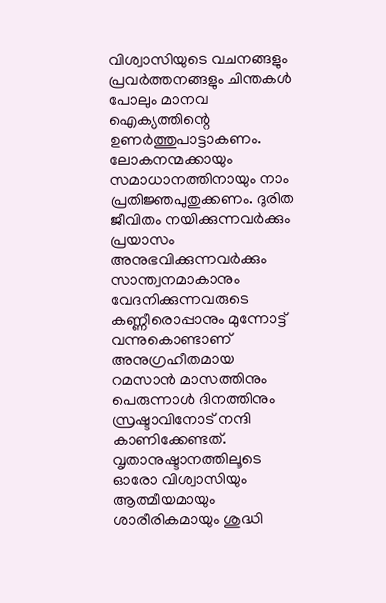വിശ്വാസിയുടെ വചനങ്ങളും പ്രവര്‍ത്തനങ്ങളും ചിന്തകള്‍ പോലും മാനവ ഐക്യത്തിന്റെ ഉണര്‍ത്തുപാട്ടാകണം. ലോകനന്മക്കായും സമാധാനത്തിനായും നാം പ്രതിജ്ഞപുതുക്കണം. ദുരിത ജീവിതം നയിക്കുന്നവര്‍ക്കും പ്രയാസം അനുഭവിക്കുന്നവര്‍ക്കും സാന്ത്വനമാകാനും വേദനിക്കുന്നവരുടെ കണ്ണീരൊപ്പാനും മുന്നോട്ട് വന്നുകൊണ്ടാണ് അനുഗ്രഹീതമായ റമസാന്‍ മാസത്തിനും പെരുന്നാള്‍ ദിനത്തിനും സ്രഷ്ടാവിനോട് നന്ദി കാണിക്കേണ്ടത്. വൃതാനുഷ്ടാനത്തിലൂടെ ഓരോ വിശ്വാസിയും ആത്മീയമായും ശാരീരികമായും ശുദ്ധി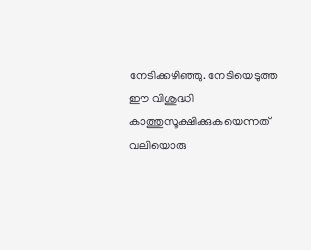നേടിക്കഴിഞ്ഞു. നേടിയെടുത്ത ഈ വിശുദ്ധി കാത്തുസൂക്ഷിക്കുകയെന്നത് വലിയൊരു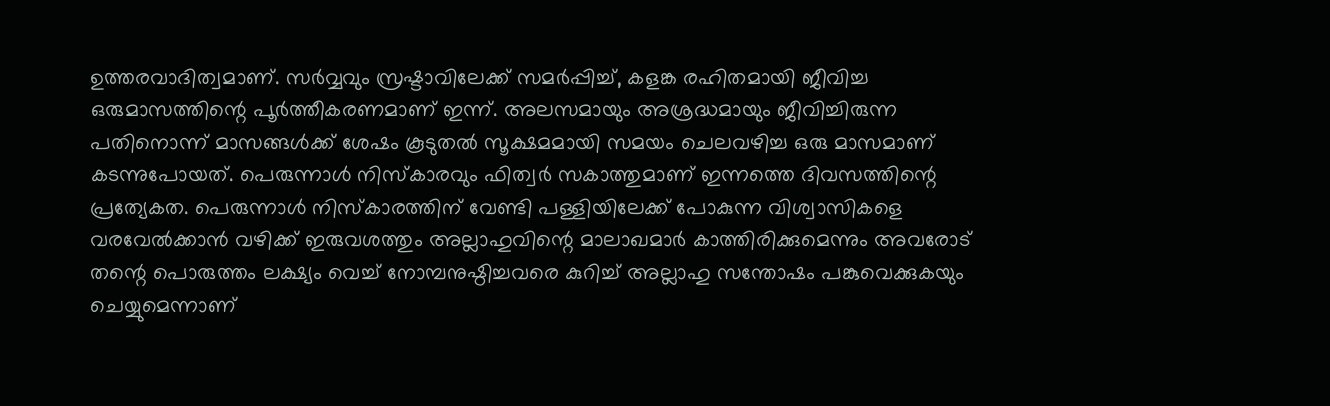ഉത്തരവാദിത്വമാണ്. സര്‍വ്വവും സ്രഷ്ടാവിലേക്ക് സമര്‍പ്പിച്ച്, കളങ്ക രഹിതമായി ജീവിച്ച ഒരുമാസത്തിന്റെ പൂര്‍ത്തീകരണമാണ് ഇന്ന്. അലസമായും അശ്രദ്ധമായും ജീവിച്ചിരുന്ന പതിനൊന്ന് മാസങ്ങള്‍ക്ക് ശേഷം കൂടുതല്‍ സൂക്ഷമമായി സമയം ചെലവഴിച്ച ഒരു മാസമാണ് കടന്നുപോയത്. പെരുന്നാള്‍ നിസ്‌കാരവും ഫിത്വര്‍ സകാത്തുമാണ് ഇന്നത്തെ ദിവസത്തിന്റെ പ്രത്യേകത. പെരുന്നാള്‍ നിസ്‌കാരത്തിന് വേണ്ടി പള്ളിയിലേക്ക് പോകുന്ന വിശ്വാസികളെ വരവേല്‍ക്കാന്‍ വഴിക്ക് ഇരുവശത്തും അല്ലാഹുവിന്റെ മാലാഖമാര്‍ കാത്തിരിക്കുമെന്നും അവരോട് തന്റെ പൊരുത്തം ലക്ഷ്യം വെച്ച് നോമ്പനുഷ്ഠിച്ചവരെ കുറിച്ച് അല്ലാഹു സന്തോഷം പങ്കുവെക്കുകയും ചെയ്യുമെന്നാണ്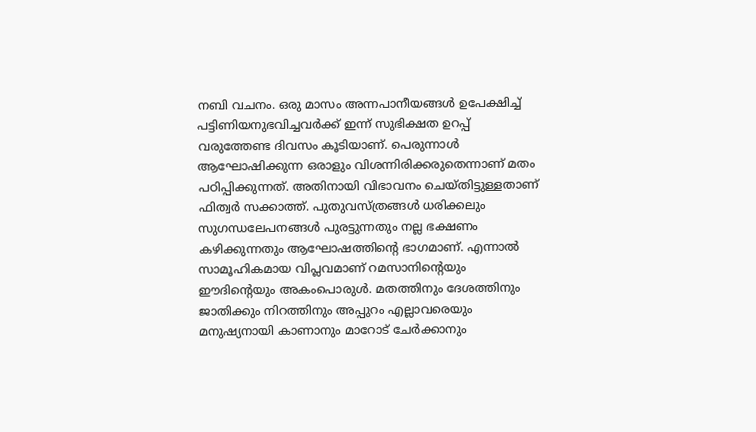നബി വചനം. ഒരു മാസം അന്നപാനീയങ്ങള്‍ ഉപേക്ഷിച്ച് പട്ടിണിയനുഭവിച്ചവര്‍ക്ക് ഇന്ന് സുഭിക്ഷത ഉറപ്പ് വരുത്തേണ്ട ദിവസം കൂടിയാണ്. പെരുന്നാള്‍ ആഘോഷിക്കുന്ന ഒരാളും വിശന്നിരിക്കരുതെന്നാണ് മതം പഠിപ്പിക്കുന്നത്. അതിനായി വിഭാവനം ചെയ്തിട്ടുള്ളതാണ് ഫിത്വര്‍ സക്കാത്ത്. പുതുവസ്ത്രങ്ങള്‍ ധരിക്കലും സുഗന്ധലേപനങ്ങള്‍ പുരട്ടുന്നതും നല്ല ഭക്ഷണം കഴിക്കുന്നതും ആഘോഷത്തിന്റെ ഭാഗമാണ്. എന്നാല്‍ സാമൂഹികമായ വിപ്ലവമാണ് റമസാനിന്റെയും ഈദിന്റെയും അകംപൊരുള്‍. മതത്തിനും ദേശത്തിനും ജാതിക്കും നിറത്തിനും അപ്പുറം എല്ലാവരെയും മനുഷ്യനായി കാണാനും മാറോട് ചേര്‍ക്കാനും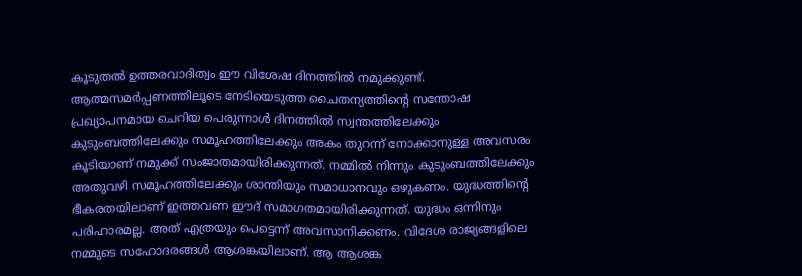കൂടുതല്‍ ഉത്തരവാദിത്വം ഈ വിശേഷ ദിനത്തില്‍ നമുക്കുണ്ട്. ആത്മസമര്‍പ്പണത്തിലൂടെ നേടിയെടുത്ത ചൈതന്യത്തിന്റെ സന്തോഷ പ്രഖ്യാപനമായ ചെറിയ പെരുന്നാള്‍ ദിനത്തില്‍ സ്വന്തത്തിലേക്കും കുടുംബത്തിലേക്കും സമൂഹത്തിലേക്കും അകം തുറന്ന് നോക്കാനുള്ള അവസരം കൂടിയാണ് നമുക്ക് സംജാതമായിരിക്കുന്നത്. നമ്മില്‍ നിന്നും കുടുംബത്തിലേക്കും അതുവഴി സമൂഹത്തിലേക്കും ശാന്തിയും സമാധാനവും ഒഴുകണം. യുദ്ധത്തിന്റെ ഭീകരതയിലാണ് ഇത്തവണ ഈദ് സമാഗതമായിരിക്കുന്നത്. യുദ്ധം ഒന്നിനും പരിഹാരമല്ല. അത് എത്രയും പെട്ടെന്ന് അവസാനിക്കണം. വിദേശ രാജ്യങ്ങളിലെ നമ്മുടെ സഹോദരങ്ങള്‍ ആശങ്കയിലാണ്. ആ ആശങ്ക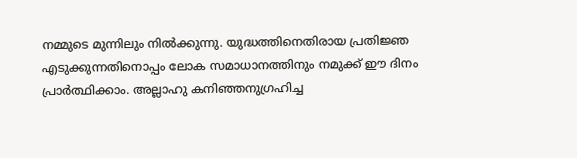നമ്മുടെ മുന്നിലും നില്‍ക്കുന്നു. യുദ്ധത്തിനെതിരായ പ്രതിജ്ഞ എടുക്കുന്നതിനൊപ്പം ലോക സമാധാനത്തിനും നമുക്ക് ഈ ദിനം പ്രാര്‍ത്ഥിക്കാം. അല്ലാഹു കനിഞ്ഞനുഗ്രഹിച്ച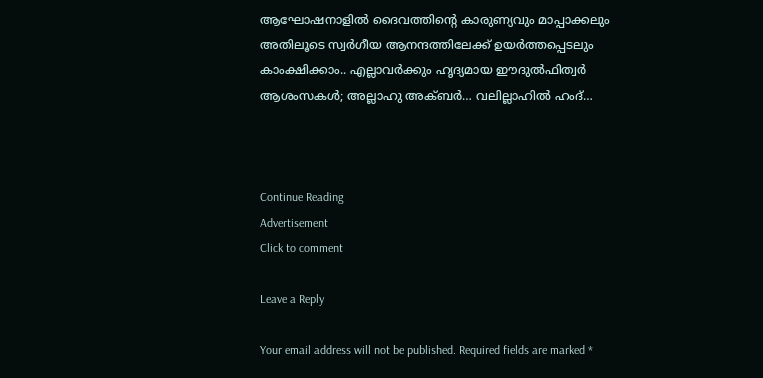ആഘോഷനാളില്‍ ദൈവത്തിന്റെ കാരുണ്യവും മാപ്പാക്കലും അതിലൂടെ സ്വര്‍ഗീയ ആനന്ദത്തിലേക്ക് ഉയര്‍ത്തപ്പെടലും കാംക്ഷിക്കാം.. എല്ലാവര്‍ക്കും ഹൃദ്യമായ ഈദുല്‍ഫിത്വര്‍ ആശംസകള്‍; അല്ലാഹു അക്ബര്‍… വലില്ലാഹില്‍ ഹംദ്…



Continue Reading
Advertisement
Click to comment

Leave a Reply

Your email address will not be published. Required fields are marked *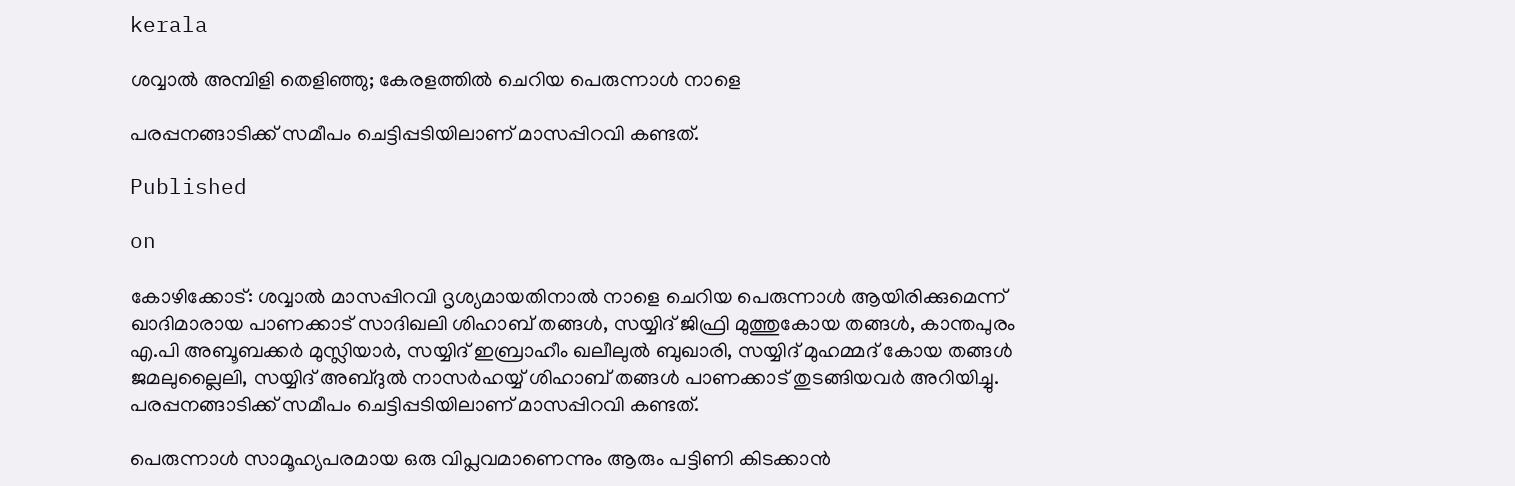kerala

ശവ്വാല്‍ അമ്പിളി തെളിഞ്ഞു; കേരളത്തില്‍ ചെറിയ പെരുന്നാള്‍ നാളെ

പരപ്പനങ്ങാടിക്ക് സമീപം ചെട്ടിപ്പടിയിലാണ് മാസപ്പിറവി കണ്ടത്.

Published

on

കോഴിക്കോട്: ശവ്വാല്‍ മാസപ്പിറവി ദൃശ്യമായതിനാല്‍ നാളെ ചെറിയ പെരുന്നാള്‍ ആയിരിക്കുമെന്ന് ഖാദിമാരായ പാണക്കാട് സാദിഖലി ശിഹാബ് തങ്ങള്‍, സയ്യിദ് ജിഫ്രി മുത്തുകോയ തങ്ങള്‍, കാന്തപുരം എ.പി അബൂബക്കര്‍ മുസ്ലിയാര്‍, സയ്യിദ് ഇബ്രാഹീം ഖലീലുല്‍ ബുഖാരി, സയ്യിദ് മുഹമ്മദ് കോയ തങ്ങള്‍ ജമലുല്ലൈലി, സയ്യിദ് അബ്ദുല്‍ നാസര്‍ഹയ്യ് ശിഹാബ് തങ്ങള്‍ പാണക്കാട് തുടങ്ങിയവര്‍ അറിയിച്ചു. പരപ്പനങ്ങാടിക്ക് സമീപം ചെട്ടിപ്പടിയിലാണ് മാസപ്പിറവി കണ്ടത്.

പെരുന്നാള്‍ സാമൂഹ്യപരമായ ഒരു വിപ്ലവമാണെന്നും ആരും പട്ടിണി കിടക്കാന്‍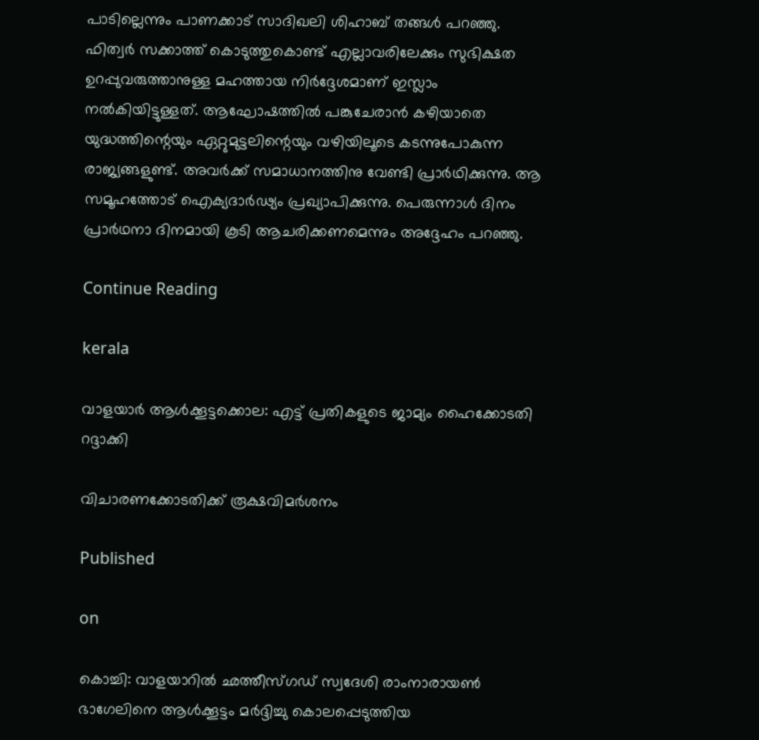പാടില്ലെന്നും പാണക്കാട് സാദിഖലി ശിഹാബ് തങ്ങള്‍ പറഞ്ഞു. ഫിത്വര്‍ സക്കാത്ത് കൊടുത്തുകൊണ്ട് എല്ലാവരിലേക്കും സുഭിക്ഷത ഉറപ്പുവരുത്താനുള്ള മഹത്തായ നിര്‍ദ്ദേശമാണ് ഇസ്ലാം നല്‍കിയിട്ടുള്ളത്. ആഘോഷത്തില്‍ പങ്കുചേരാന്‍ കഴിയാതെ യുദ്ധത്തിന്റെയും ഏറ്റുമുട്ടലിന്റെയും വഴിയിലൂടെ കടന്നുപോകുന്ന രാജ്യങ്ങളുണ്ട്. അവര്‍ക്ക് സമാധാനത്തിനു വേണ്ടി പ്രാര്‍ഥിക്കുന്നു. ആ സമൂഹത്തോട് ഐക്യദാര്‍ഢ്യം പ്രഖ്യാപിക്കുന്നു. പെരുന്നാള്‍ ദിനം പ്രാര്‍ഥനാ ദിനമായി കൂടി ആചരിക്കണമെന്നും അദ്ദേഹം പറഞ്ഞു.

Continue Reading

kerala

വാളയാര്‍ ആള്‍ക്കൂട്ടക്കൊല: എട്ട് പ്രതികളുടെ ജാമ്യം ഹൈക്കോടതി റദ്ദാക്കി

വിചാരണക്കോടതിക്ക് രൂക്ഷവിമര്‍ശനം

Published

on

കൊച്ചി: വാളയാറില്‍ ഛത്തീസ്ഗഡ് സ്വദേശി രാംനാരായണ്‍ ഭാഗേലിനെ ആള്‍ക്കൂട്ടം മര്‍ദ്ദിച്ചു കൊലപ്പെടുത്തിയ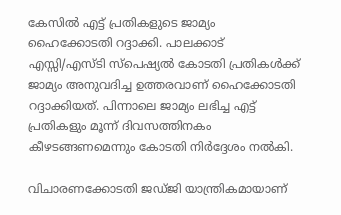കേസില്‍ എട്ട് പ്രതികളുടെ ജാമ്യം ഹൈക്കോടതി റദ്ദാക്കി. പാലക്കാട് എസ്സി/എസ്ടി സ്‌പെഷ്യല്‍ കോടതി പ്രതികള്‍ക്ക് ജാമ്യം അനുവദിച്ച ഉത്തരവാണ് ഹൈക്കോടതി റദ്ദാക്കിയത്. പിന്നാലെ ജാമ്യം ലഭിച്ച എട്ട് പ്രതികളും മൂന്ന് ദിവസത്തിനകം കീഴടങ്ങണമെന്നും കോടതി നിര്‍ദ്ദേശം നല്‍കി.

വിചാരണക്കോടതി ജഡ്ജി യാന്ത്രികമായാണ്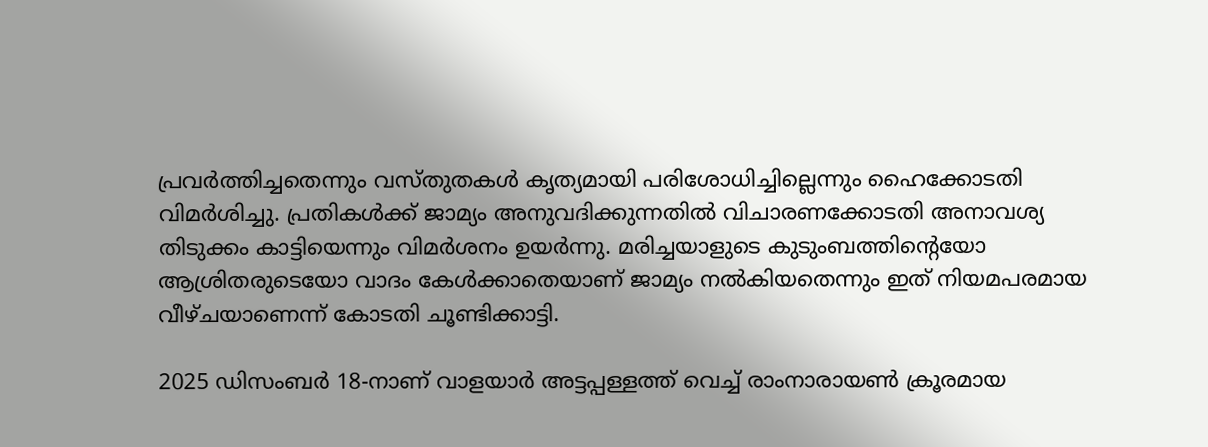പ്രവര്‍ത്തിച്ചതെന്നും വസ്തുതകള്‍ കൃത്യമായി പരിശോധിച്ചില്ലെന്നും ഹൈക്കോടതി വിമര്‍ശിച്ചു. പ്രതികള്‍ക്ക് ജാമ്യം അനുവദിക്കുന്നതില്‍ വിചാരണക്കോടതി അനാവശ്യ തിടുക്കം കാട്ടിയെന്നും വിമര്‍ശനം ഉയര്‍ന്നു. മരിച്ചയാളുടെ കുടുംബത്തിന്റെയോ ആശ്രിതരുടെയോ വാദം കേള്‍ക്കാതെയാണ് ജാമ്യം നല്‍കിയതെന്നും ഇത് നിയമപരമായ വീഴ്ചയാണെന്ന് കോടതി ചൂണ്ടിക്കാട്ടി.

2025 ഡിസംബര്‍ 18-നാണ് വാളയാര്‍ അട്ടപ്പള്ളത്ത് വെച്ച് രാംനാരായണ്‍ ക്രൂരമായ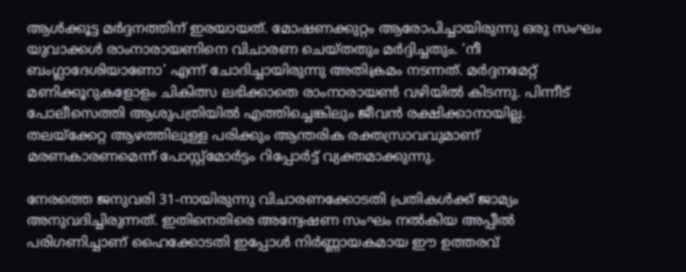ആള്‍ക്കൂട്ട മര്‍ദ്ദനത്തിന് ഇരയായത്. മോഷണക്കുറ്റം ആരോപിച്ചായിരുന്നു ഒരു സംഘം യുവാക്കള്‍ രാംനാരായണിനെ വിചാരണ ചെയ്തതും മര്‍ദ്ദിച്ചതും. ‘നീ ബംഗ്ലാദേശിയാണോ’ എന്ന് ചോദിച്ചായിരുന്നു അതിക്രമം നടന്നത്. മര്‍ദ്ദനമേറ്റ് മണിക്കൂറുകളോളം ചികിത്സ ലഭിക്കാതെ രാംനാരായണ്‍ വഴിയില്‍ കിടന്നു. പിന്നീട് പോലീസെത്തി ആശുപത്രിയില്‍ എത്തിച്ചെങ്കിലും ജീവന്‍ രക്ഷിക്കാനായില്ല.
തലയ്‌ക്കേറ്റ ആഴത്തിലുള്ള പരിക്കും ആന്തരിക രക്തസ്രാവവുമാണ് മരണകാരണമെന്ന് പോസ്റ്റ്മോര്‍ട്ടം റിപ്പോര്‍ട്ട് വ്യക്തമാക്കുന്നു.

നേരത്തെ ജനുവരി 31-നായിരുന്നു വിചാരണക്കോടതി പ്രതികള്‍ക്ക് ജാമ്യം അനുവദിച്ചിരുന്നത്. ഇതിനെതിരെ അന്വേഷണ സംഘം നല്‍കിയ അപ്പീല്‍ പരിഗണിച്ചാണ് ഹൈക്കോടതി ഇപ്പോള്‍ നിര്‍ണ്ണായകമായ ഈ ഉത്തരവ്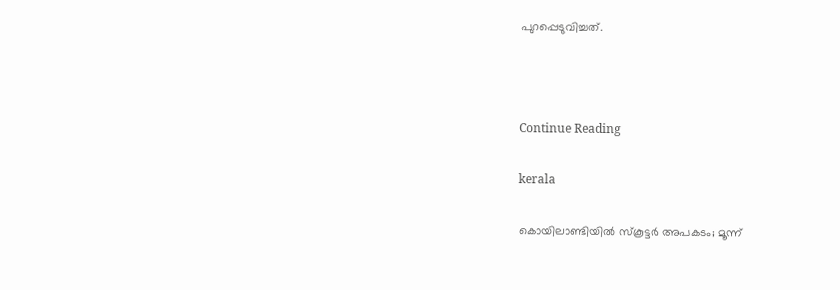പുറപ്പെടുവിച്ചത്.



Continue Reading

kerala

കൊയിലാണ്ടിയില്‍ സ്‌കൂട്ടര്‍ അപകടം; മൂന്ന്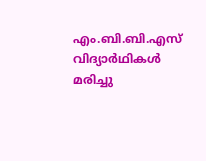എം.ബി.ബി.എസ് വിദ്യാര്‍ഥികള്‍ മരിച്ചു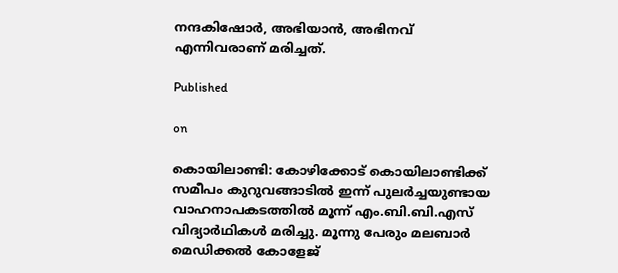നന്ദകിഷോര്‍, അഭിയാന്‍, അഭിനവ് എന്നിവരാണ് മരിച്ചത്.

Published

on

കൊയിലാണ്ടി: കോഴിക്കോട് കൊയിലാണ്ടിക്ക് സമീപം കുറുവങ്ങാടില്‍ ഇന്ന് പുലര്‍ച്ചയുണ്ടായ വാഹനാപകടത്തില്‍ മൂന്ന് എം.ബി.ബി.എസ് വിദ്യാര്‍ഥികള്‍ മരിച്ചു. മൂന്നു പേരും മലബാര്‍ മെഡിക്കല്‍ കോളേജ്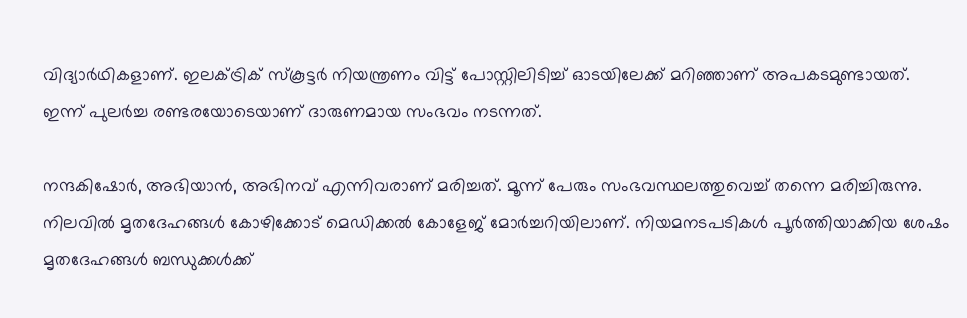വിദ്യാര്‍ഥികളാണ്. ഇലക്ട്രിക് സ്‌കൂട്ടര്‍ നിയന്ത്രണം വിട്ട് പോസ്റ്റിലിടിച്ച് ഓടയിലേക്ക് മറിഞ്ഞാണ് അപകടമുണ്ടായത്. ഇന്ന് പുലര്‍ച്ച രണ്ടരയോടെയാണ് ദാരുണമായ സംഭവം നടന്നത്.

നന്ദകിഷോര്‍, അഭിയാന്‍, അഭിനവ് എന്നിവരാണ് മരിച്ചത്. മൂന്ന് പേരും സംഭവസ്ഥലത്തുവെച്ച് തന്നെ മരിച്ചിരുന്നു. നിലവില്‍ മൃതദേഹങ്ങള്‍ കോഴിക്കോട് മെഡിക്കല്‍ കോളേജ് മോര്‍ച്ചറിയിലാണ്. നിയമനടപടികള്‍ പൂര്‍ത്തിയാക്കിയ ശേഷം മൃതദേഹങ്ങള്‍ ബന്ധുക്കള്‍ക്ക്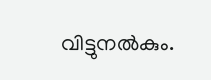വിട്ടുനല്‍കും.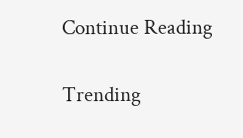Continue Reading

Trending